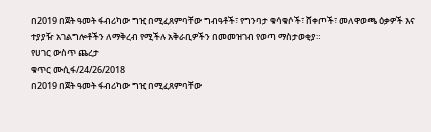በ2019 በጀት ዓመት ፋብሪካው ግዢ በሚፈጸምባቸው ግብዓቶች፣ የግንባታ ቁሳቁሶች፣ ሸቀጦች፣ መለዋወጫ ዕቃዎች እና ተያያዥ አገልግሎቶችን ለማቅረብ የሚችሉ አቅራቢዎችን በመመዝገብ የወጣ ማስታወቂያ።
የሀገር ውስጥ ጨረታ
ቁጥር ሙሲፋ/24/26/2018
በ2019 በጀት ዓመት ፋብሪካው ግዢ በሚፈጸምባቸው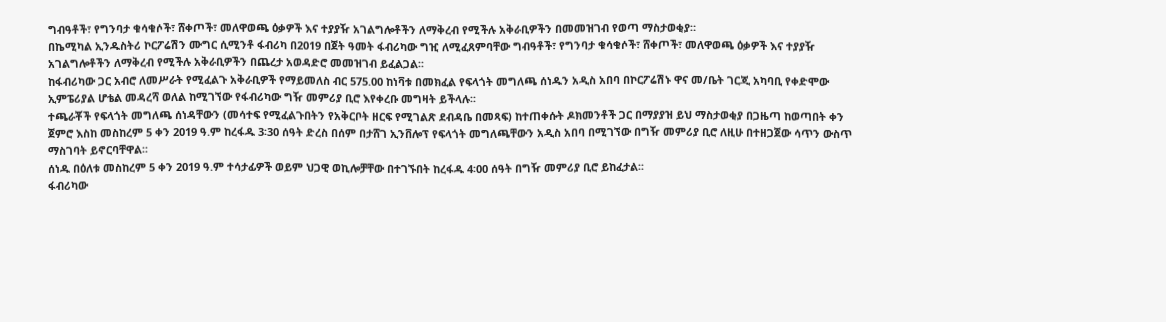ግብዓቶች፣ የግንባታ ቁሳቁሶች፣ ሸቀጦች፣ መለዋወጫ ዕቃዎች እና ተያያዥ አገልግሎቶችን ለማቅረብ የሚችሉ አቅራቢዎችን በመመዝገብ የወጣ ማስታወቂያ።
በኬሚካል ኢንዱስትሪ ኮርፖሬሽን ሙግር ሲሚንቶ ፋብሪካ በ2019 በጀት ዓመት ፋብሪካው ግዢ ለሚፈጸምባቸው ግብዓቶች፣ የግንባታ ቁሳቁሶች፣ ሸቀጦች፣ መለዋወጫ ዕቃዎች እና ተያያዥ አገልግሎቶችን ለማቅረብ የሚችሉ አቅራቢዎችን በጨረታ አወዳድሮ መመዝገብ ይፈልጋል፡፡
ከፋብሪካው ጋር አብሮ ለመሥራት የሚፈልጉ አቅራቢዎች የማይመለስ ብር 575.00 ከነቫቱ በመክፈል የፍላጎት መግለጫ ሰነዱን አዲስ አበባ በኮርፖሬሽኑ ዋና መ/ቤት ገርጂ አካባቢ የቀድሞው ኢምፔሪያል ሆቴል መዳረሻ ወለል ከሚገኘው የፋብሪካው ግዥ መምሪያ ቢሮ እየቀረቡ መግዛት ይችላሉ፡፡
ተጫራቾች የፍላጎት መግለጫ ሰነዳቸውን (መሳተፍ የሚፈልጉበትን የአቅርቦት ዘርፍ የሚገልጽ ደብዳቤ በመጻፍ) ከተጠቀሱት ዶክመንቶች ጋር በማያያዝ ይህ ማስታወቂያ በጋዜጣ ከወጣበት ቀን ጀምሮ እስከ መስከረም 5 ቀን 2019 ዓ.ም ከረፋዱ 3፡30 ሰዓት ድረስ በሰም በታሸገ ኢንቨሎፕ የፍላጎት መግለጫቸውን አዲስ አበባ በሚገኘው በግዥ መምሪያ ቢሮ ለዚሁ በተዘጋጀው ሳጥን ውስጥ ማስገባት ይኖርባቸዋል፡፡
ሰነዱ በዕለቱ መስከረም 5 ቀን 2019 ዓ.ም ተሳታፊዎች ወይም ህጋዊ ወኪሎቻቸው በተገኙበት ከረፋዱ 4፡00 ሰዓት በግዥ መምሪያ ቢሮ ይከፈታል፡፡
ፋብሪካው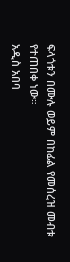ፍላጎቱን በሙሉ ወይም በከፊል የመሰረዝ መብቱ የተጠበቀ ነው።
አዲስ አበባ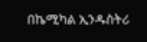በኬሚካል ኢንዱስትሪ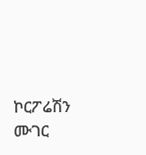ኮርፖሬሽን ሙገር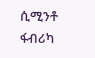ሲሚንቶ ፋብሪካ